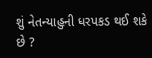શું નેતન્યાહુની ધરપકડ થઈ શકે છે ?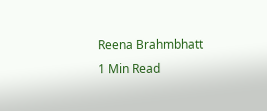Reena Brahmbhatt
1 Min Read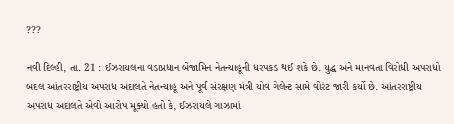???

નવી દિલ્હી, તા. 21 : ઈઝરાયલના વડાપ્રધાન બેંજામિન નેતન્યાહૂની ધરપકડ થઈ શકે છે. યુદ્ધ અને માનવતા વિરોધી અપરાધો બદલ આંતરરાષ્ટ્રીય અપરાધ અદાલતે નેતન્યાહૂ અને પૂર્વ સંરક્ષણ મંત્રી યોવ ગેલેન્ટ સામે વોરંટ જારી કર્યો છે. આંતરરાષ્ટ્રીય અપરાધ અદાલતે એવો આરોપ મૂક્યો હતો કે, ઈઝરાયલે ગાઝામાં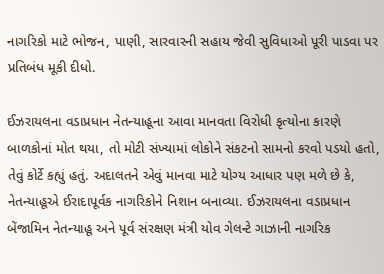નાગરિકો માટે ભોજન, પાણી, સારવારની સહાય જેવી સુવિધાઓ પૂરી પાડવા પર પ્રતિબંધ મૂકી દીધો.

ઈઝરાયલના વડાપ્રધાન નેતન્યાહૂના આવા માનવતા વિરોધી કૃત્યોના કારણે બાળકોનાં મોત થયા, તો મોટી સંખ્યામાં લોકોને સંકટનો સામનો કરવો પડયો હતો, તેવું કોર્ટે કહ્યું હતું. અદાલતને એવું માનવા માટે યોગ્ય આધાર પણ મળે છે કે, નેતન્યાહૂએ ઈરાદાપૂર્વક નાગરિકોને નિશાન બનાવ્યા. ઈઝરાયલના વડાપ્રધાન બેંજામિન નેતન્યાહૂ અને પૂર્વ સંરક્ષણ મંત્રી યોવ ગેલન્ટે ગાઝાની નાગરિક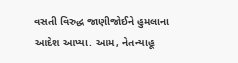વસતી વિરુદ્ધ જાણીજોઈને હુમલાના આદેશ આપ્યા. આમ, નેતન્યાહૂ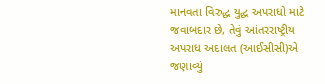માનવતા વિરુદ્ધ યુદ્ધ અપરાધો માટે જવાબદાર છે, તેવું આંતરરાષ્ટ્રીય અપરાધ અદાલત (આઈસીસી)એ જણાવ્યું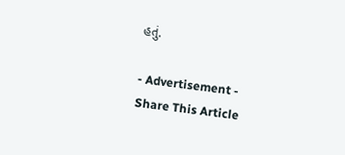હતું.

- Advertisement -
Share This Article